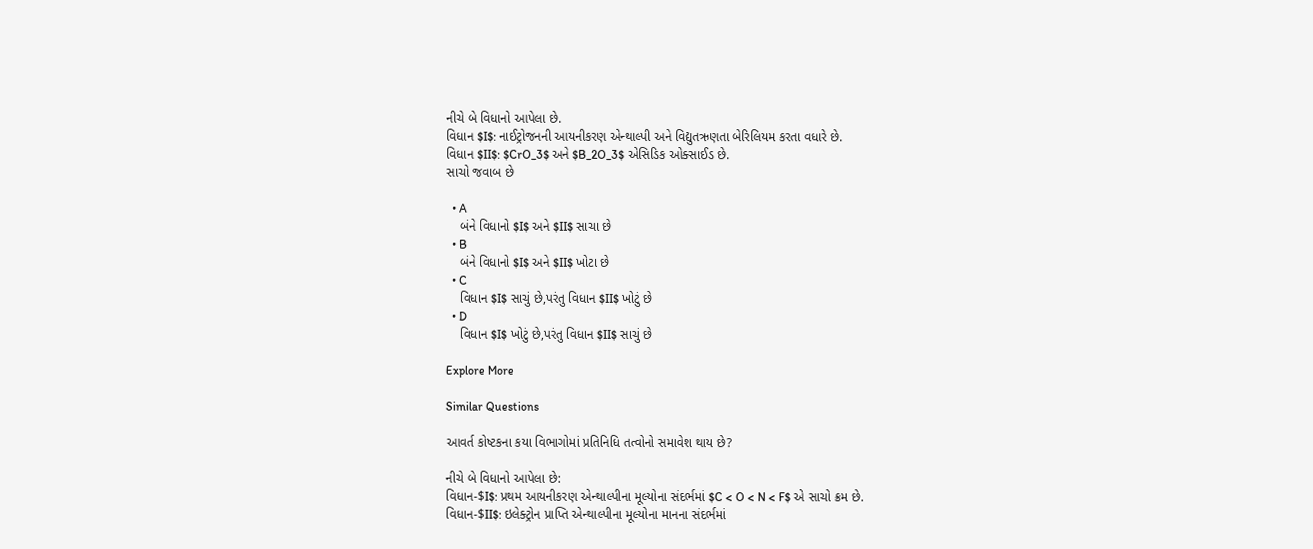નીચે બે વિધાનો આપેલા છે.
વિધાન $I$: નાઈટ્રોજનની આયનીકરણ એન્થાલ્પી અને વિદ્યુતઋણતા બેરિલિયમ કરતા વધારે છે.
વિધાન $II$: $CrO_3$ અને $B_2O_3$ એસિડિક ઓક્સાઈડ છે.
સાચો જવાબ છે

  • A
    બંને વિધાનો $I$ અને $II$ સાચા છે
  • B
    બંને વિધાનો $I$ અને $II$ ખોટા છે
  • C
    વિધાન $I$ સાચું છે,પરંતુ વિધાન $II$ ખોટું છે
  • D
    વિધાન $I$ ખોટું છે,પરંતુ વિધાન $II$ સાચું છે

Explore More

Similar Questions

આવર્ત કોષ્ટકના કયા વિભાગોમાં પ્રતિનિધિ તત્વોનો સમાવેશ થાય છે?

નીચે બે વિધાનો આપેલા છે:
વિધાન-$I$: પ્રથમ આયનીકરણ એન્થાલ્પીના મૂલ્યોના સંદર્ભમાં $C < O < N < F$ એ સાચો ક્રમ છે.
વિધાન-$II$: ઇલેક્ટ્રોન પ્રાપ્તિ એન્થાલ્પીના મૂલ્યોના માનના સંદર્ભમાં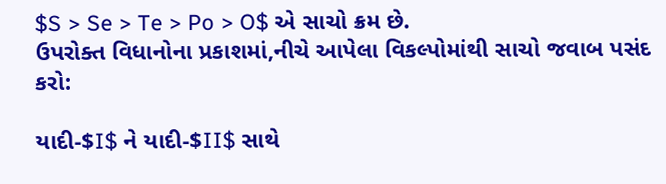$S > Se > Te > Po > O$ એ સાચો ક્રમ છે.
ઉપરોક્ત વિધાનોના પ્રકાશમાં,નીચે આપેલા વિકલ્પોમાંથી સાચો જવાબ પસંદ કરો:

યાદી-$I$ ને યાદી-$II$ સાથે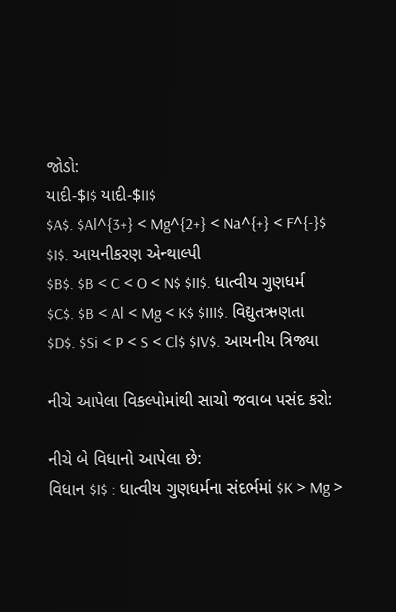જોડો:
યાદી-$I$ યાદી-$II$
$A$. $Al^{3+} < Mg^{2+} < Na^{+} < F^{-}$ $I$. આયનીકરણ એન્થાલ્પી
$B$. $B < C < O < N$ $II$. ધાત્વીય ગુણધર્મ
$C$. $B < Al < Mg < K$ $III$. વિદ્યુતઋણતા
$D$. $Si < P < S < Cl$ $IV$. આયનીય ત્રિજ્યા

નીચે આપેલા વિકલ્પોમાંથી સાચો જવાબ પસંદ કરો:

નીચે બે વિધાનો આપેલા છે:
વિધાન $I$ : ધાત્વીય ગુણધર્મના સંદર્ભમાં $K > Mg >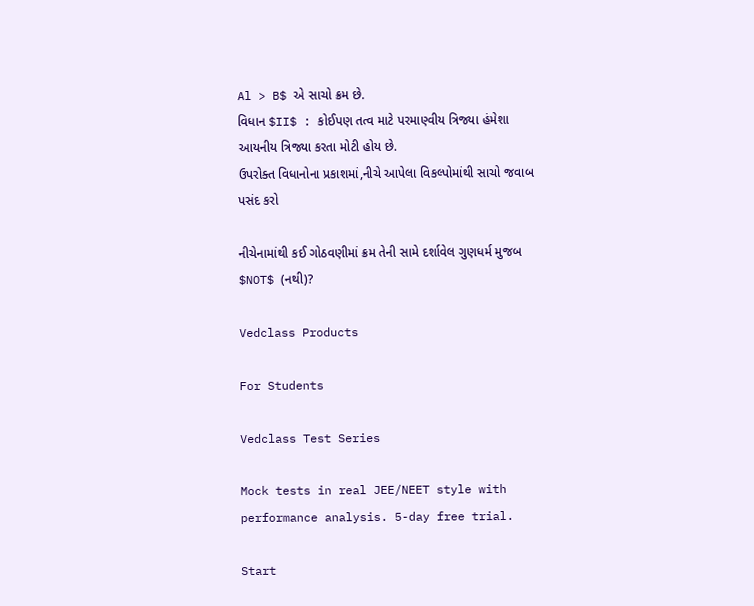Al > B$ એ સાચો ક્રમ છે.
વિધાન $II$ : કોઈપણ તત્વ માટે પરમાણ્વીય ત્રિજ્યા હંમેશા આયનીય ત્રિજ્યા કરતા મોટી હોય છે.
ઉપરોક્ત વિધાનોના પ્રકાશમાં,નીચે આપેલા વિકલ્પોમાંથી સાચો જવાબ પસંદ કરો

નીચેનામાંથી કઈ ગોઠવણીમાં ક્રમ તેની સામે દર્શાવેલ ગુણધર્મ મુજબ $NOT$ (નથી)?

Vedclass Products

For Students

Vedclass Test Series

Mock tests in real JEE/NEET style with performance analysis. 5-day free trial.

Start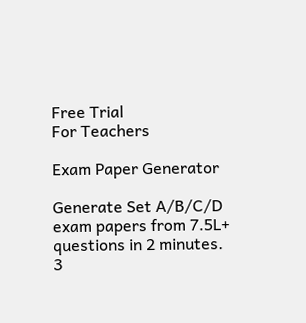Free Trial
For Teachers

Exam Paper Generator

Generate Set A/B/C/D exam papers from 7.5L+ questions in 2 minutes. 3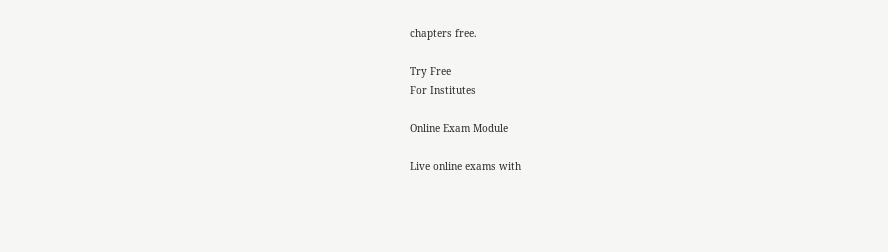chapters free.

Try Free
For Institutes

Online Exam Module

Live online exams with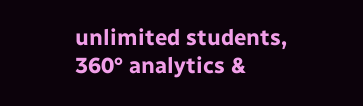unlimited students, 360° analytics &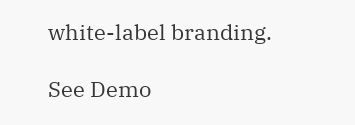white-label branding.

See Demo